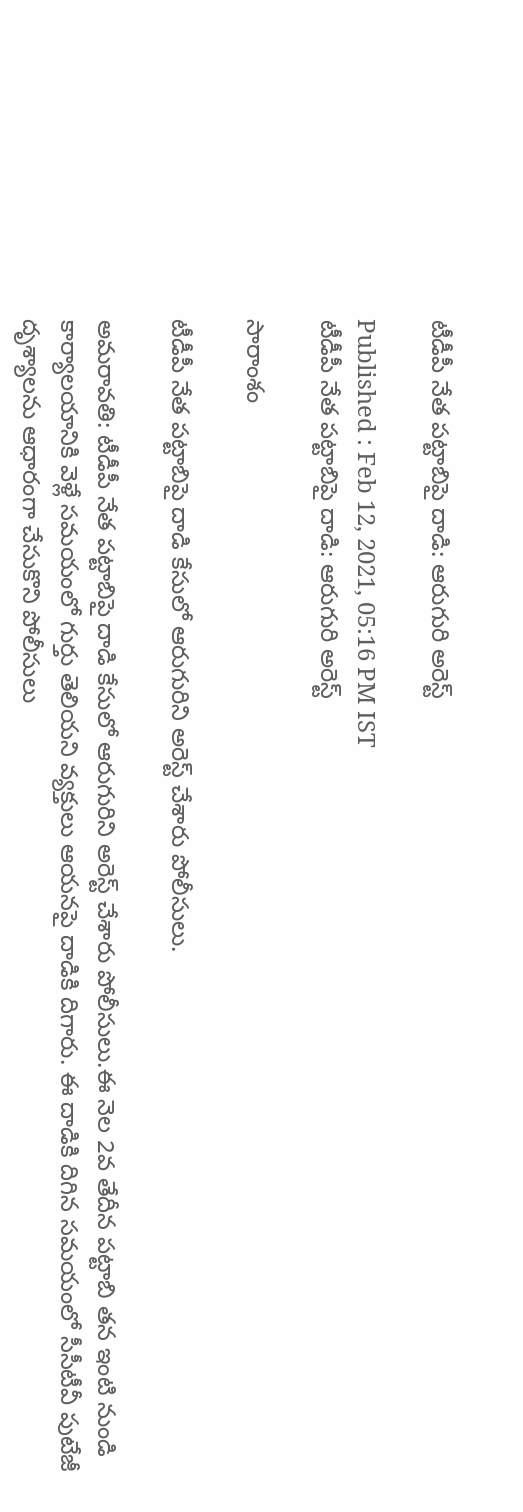టీడీపీ నేత పట్టాబిపై దాడి: ఆరుగురి అరెస్ట్

Published : Feb 12, 2021, 05:16 PM IST
టీడీపీ నేత పట్టాబిపై దాడి: ఆరుగురి అరెస్ట్

సారాంశం

టీడీపీ నేత పట్టాబిపై దాడి కేసులో ఆరుగురిని అరెస్ట్ చేశారు పోలీసులు.

అమరావతి: టీడీపీ నేత పట్టాబిపై దాడి కేసులో ఆరుగురిని అరెస్ట్ చేశారు పోలీసులు.ఈ నెల 2వ తేదీన పట్టాబి తన ఇంటి నుండి కార్యాలయానికి వెళ్లే సమయంలో గుర్తు తెలియని వ్యక్తులు ఆయనపై దాడికి దిగారు. ఈ దాడికి దిగిన సమయంలో సీసీటీవీ పుటేజీ దృశ్యాలను ఆధారంగా చేసుకొని పోలీసులు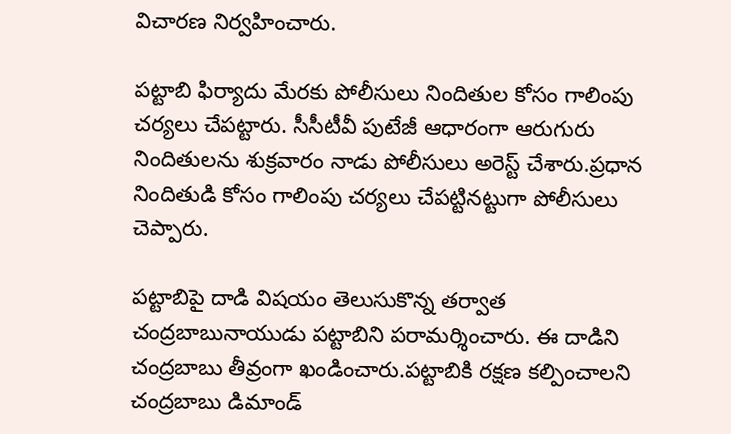విచారణ నిర్వహించారు.

పట్టాబి ఫిర్యాదు మేరకు పోలీసులు నిందితుల కోసం గాలింపు చర్యలు చేపట్టారు. సీసీటీవీ పుటేజీ ఆధారంగా ఆరుగురు నిందితులను శుక్రవారం నాడు పోలీసులు అరెస్ట్ చేశారు.ప్రధాన నిందితుడి కోసం గాలింపు చర్యలు చేపట్టినట్టుగా పోలీసులు చెప్పారు.

పట్టాబిపై దాడి విషయం తెలుసుకొన్న తర్వాత చంద్రబాబునాయుడు పట్టాబిని పరామర్శించారు. ఈ దాడిని చంద్రబాబు తీవ్రంగా ఖండించారు.పట్టాబికి రక్షణ కల్పించాలని చంద్రబాబు డిమాండ్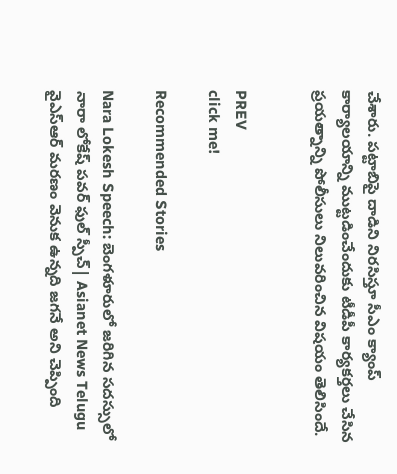చేశారు. పట్టాబిపై దాడిని నిరసిస్తూ సీఎం క్యాంప్ కార్యాలయాన్ని ముట్టడించేందుకు టీడీపీ కార్యకర్తలు చేసిన ప్రయత్నాన్ని పోలీసులు నిలువరించిన విషయం తెలిసిందే.


PREV
click me!

Recommended Stories

Nara Lokesh Speech: బెంగళూరులో జరిగిన సదస్సులో నారా లోకేష్ పవర్ ఫుల్ స్పీచ్| Asianet News Telugu
వైఎస్ఆర్ మరణం వెనుక ఉన్నది జగనే అని చెప్పింది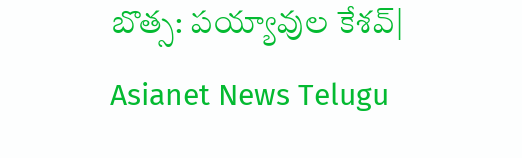బొత్స: పయ్యావుల కేశవ్| Asianet News Telugu